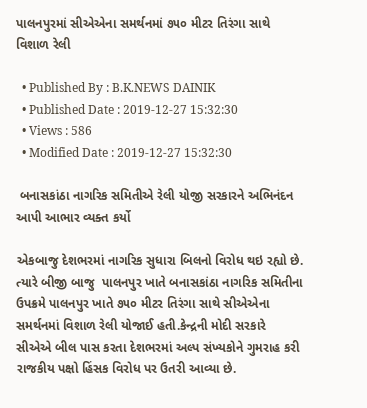પાલનપુરમાં સીએએના સમર્થનમાં ૭૫૦ મીટર તિરંગા સાથે વિશાળ રેલી

  • Published By : B.K.NEWS DAINIK
  • Published Date : 2019-12-27 15:32:30
  • Views : 586
  • Modified Date : 2019-12-27 15:32:30

 બનાસકાંઠા નાગરિક સમિતીએ રેલી યોજી સરકારને અભિનંદન આપી આભાર વ્યક્ત કર્યો

એકબાજુ દેશભરમાં નાગરિક સુધારા બિલનો વિરોધ થઇ રહ્યો છે. ત્યારે બીજી બાજુ  પાલનપુર ખાતે બનાસકાંઠા નાગરિક સમિતીના ઉપક્રમે પાલનપુર ખાતે ૭૫૦ મીટર તિરંગા સાથે સીએએના સમર્થનમાં વિશાળ રેલી યોજાઈ હતી.કેન્દ્રની મોદી સરકારે સીએએ બીલ પાસ કરતા દેશભરમાં અલ્પ સંખ્યકોને ગુમરાહ કરી રાજકીય પક્ષો હિંસક વિરોધ પર ઉતરી આવ્યા છે.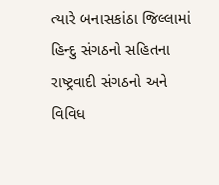ત્યારે બનાસકાંઠા જિલ્લામાં હિન્દુ સંગઠનો સહિતના રાષ્ટ્રવાદી સંગઠનો અને વિવિધ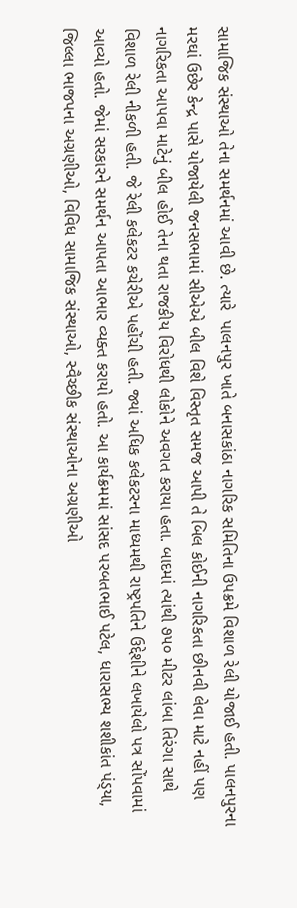સામાજિક સંસ્થાઓ તેના સમર્થનમાં આવી છે. ત્યારે  પાલનપુર ખાતે બનાસકાંઠા નાગરિક સમિતિના ઉપક્રમે વિશાળ રેલી યોજાઈ હતી. પાલનપુરના મરઘાં ઉછેર કેન્દ્ર પાસે યોજાયેલી જનસભામાં સીએએ બીલ વિશે વિસ્તૃત સમજ આપી તે બિલ કોઈની નાગરિકતા છીનવી લેવા માટે નહીં પણ નાગરિકતા આપવા માટેનું બીલ હોઈ તેના થતા રાજકીય વિરોધથી લોકોને અવગત કરાયા હતા. બાદમાં ત્યાંથી ૭૫૦ મીટર લાંબા તિરંગા સાથે વિશાળ રેલી નીકળી હતી. જે રેલી કલેકટર કચેરીએ પહોંચી હતી. જ્યાં અધિક કલેકટરના માધ્યમથી રાષ્ટ્રપતિને ઉદ્દેશીને લખાયેલો પત્ર સોંપવામાં આવ્યો હતો. જેમાં સરકારને સમર્થન આપતા આભાર વ્યક્ત કરાયો હતો. આ કાર્યક્રમમાં સાંસદ પરબતભાઈ પટેલ, ધારાસભ્ય શશીકાંત પંડ્‌યા, જિલ્લા ભાજપના અગ્રણીઓ, વિવિધ સામાજિક સંસ્થાઓ, સ્વૈચ્છીક સંસ્થાઓના અગ્રણીઓ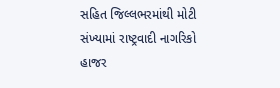સહિત જિલ્લભરમાંથી મોટી સંખ્યામાં રાષ્ટ્રવાદી નાગરિકો હાજર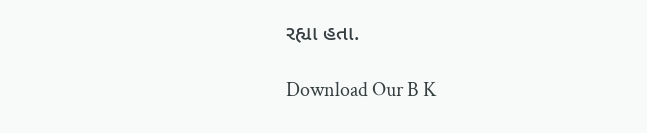રહ્યા હતા.

Download Our B K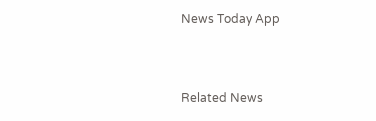News Today App



Related News